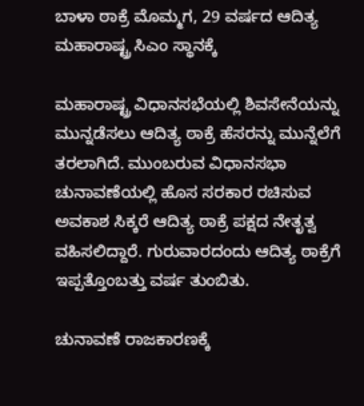ಬಾಳಾ ಠಾಕ್ರೆ ಮೊಮ್ಮಗ, 29 ವರ್ಷದ ಆದಿತ್ಯ ಮಹಾರಾಷ್ಟ್ರ ಸಿಎಂ ಸ್ಥಾನಕ್ಕೆ

ಮಹಾರಾಷ್ಟ್ರ ವಿಧಾನಸಭೆಯಲ್ಲಿ ಶಿವಸೇನೆಯನ್ನು ಮುನ್ನಡೆಸಲು ಆದಿತ್ಯ ಠಾಕ್ರೆ ಹೆಸರನ್ನು ಮುನ್ನೆಲೆಗೆ ತರಲಾಗಿದೆ. ಮುಂಬರುವ ವಿಧಾನಸಭಾ ಚುನಾವಣೆಯಲ್ಲಿ ಹೊಸ ಸರಕಾರ ರಚಿಸುವ ಅವಕಾಶ ಸಿಕ್ಕರೆ ಆದಿತ್ಯ ಠಾಕ್ರೆ ಪಕ್ಷದ ನೇತೃತ್ವ ವಹಿಸಲಿದ್ದಾರೆ. ಗುರುವಾರದಂದು ಆದಿತ್ಯ ಠಾಕ್ರೆಗೆ ಇಪ್ಪತ್ತೊಂಬತ್ತು ವರ್ಷ ತುಂಬಿತು.

ಚುನಾವಣೆ ರಾಜಕಾರಣಕ್ಕೆ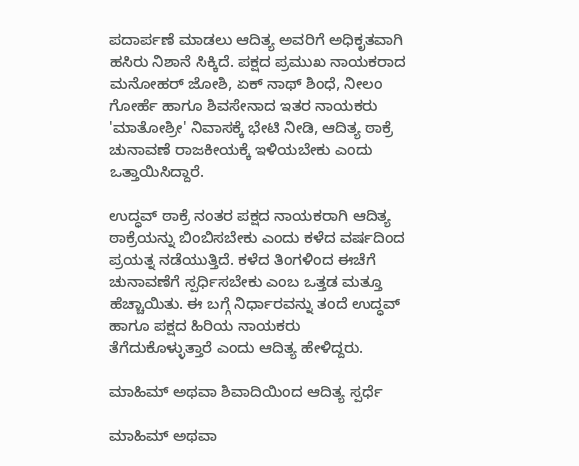ಪದಾರ್ಪಣೆ ಮಾಡಲು ಆದಿತ್ಯ ಅವರಿಗೆ ಅಧಿಕೃತವಾಗಿ ಹಸಿರು ನಿಶಾನೆ ಸಿಕ್ಕಿದೆ. ಪಕ್ಷದ ಪ್ರಮುಖ ನಾಯಕರಾದ ಮನೋಹರ್ ಜೋಶಿ, ಏಕ್ ನಾಥ್ ಶಿಂಧೆ, ನೀಲಂ ಗೋರ್ಹೆ ಹಾಗೂ ಶಿವಸೇನಾದ ಇತರ ನಾಯಕರು 'ಮಾತೋಶ್ರೀ' ನಿವಾಸಕ್ಕೆ ಭೇಟಿ ನೀಡಿ, ಆದಿತ್ಯ ಠಾಕ್ರೆ ಚುನಾವಣೆ ರಾಜಕೀಯಕ್ಕೆ ಇಳಿಯಬೇಕು ಎಂದು ಒತ್ತಾಯಿಸಿದ್ದಾರೆ.

ಉದ್ಧವ್ ಠಾಕ್ರೆ ನಂತರ ಪಕ್ಷದ ನಾಯಕರಾಗಿ ಆದಿತ್ಯ ಠಾಕ್ರೆಯನ್ನು ಬಿಂಬಿಸಬೇಕು ಎಂದು ಕಳೆದ ವರ್ಷದಿಂದ ಪ್ರಯತ್ನ ನಡೆಯುತ್ತಿದೆ. ಕಳೆದ ತಿಂಗಳಿಂದ ಈಚೆಗೆ ಚುನಾವಣೆಗೆ ಸ್ಪರ್ಧಿಸಬೇಕು ಎಂಬ ಒತ್ತಡ ಮತ್ತೂ ಹೆಚ್ಚಾಯಿತು. ಈ ಬಗ್ಗೆ ನಿರ್ಧಾರವನ್ನು ತಂದೆ ಉದ್ಧವ್ ಹಾಗೂ ಪಕ್ಷದ ಹಿರಿಯ ನಾಯಕರು ತೆಗೆದುಕೊಳ್ಳುತ್ತಾರೆ ಎಂದು ಆದಿತ್ಯ ಹೇಳಿದ್ದರು.

ಮಾಹಿಮ್ ಅಥವಾ ಶಿವಾದಿಯಿಂದ ಆದಿತ್ಯ ಸ್ಪರ್ಧೆ

ಮಾಹಿಮ್ ಅಥವಾ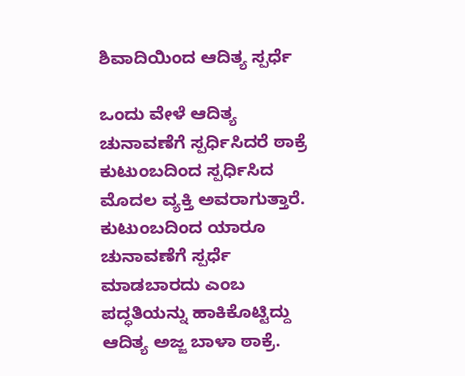ಶಿವಾದಿಯಿಂದ ಆದಿತ್ಯ ಸ್ಪರ್ಧೆ

ಒಂದು ವೇಳೆ ಆದಿತ್ಯ ಚುನಾವಣೆಗೆ ಸ್ಪರ್ಧಿಸಿದರೆ ಠಾಕ್ರೆ ಕುಟುಂಬದಿಂದ ಸ್ಪರ್ಧಿಸಿದ ಮೊದಲ ವ್ಯಕ್ತಿ ಅವರಾಗುತ್ತಾರೆ. ಕುಟುಂಬದಿಂದ ಯಾರೂ ಚುನಾವಣೆಗೆ ಸ್ಪರ್ಧೆ ಮಾಡಬಾರದು ಎಂಬ ಪದ್ಧತಿಯನ್ನು ಹಾಕಿಕೊಟ್ಟಿದ್ದು ಆದಿತ್ಯ ಅಜ್ಜ ಬಾಳಾ ಠಾಕ್ರೆ.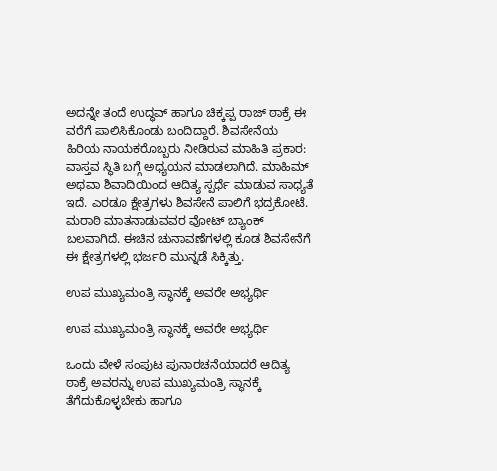ಅದನ್ನೇ ತಂದೆ ಉದ್ಧವ್ ಹಾಗೂ ಚಿಕ್ಕಪ್ಪ ರಾಜ್ ಠಾಕ್ರೆ ಈ ವರೆಗೆ ಪಾಲಿಸಿಕೊಂಡು ಬಂದಿದ್ದಾರೆ. ಶಿವಸೇನೆಯ ಹಿರಿಯ ನಾಯಕರೊಬ್ಬರು ನೀಡಿರುವ ಮಾಹಿತಿ ಪ್ರಕಾರ: ವಾಸ್ತವ ಸ್ಥಿತಿ ಬಗ್ಗೆ ಅಧ್ಯಯನ ಮಾಡಲಾಗಿದೆ. ಮಾಹಿಮ್ ಅಥವಾ ಶಿವಾದಿಯಿಂದ ಆದಿತ್ಯ ಸ್ಪರ್ಧೆ ಮಾಡುವ ಸಾಧ್ಯತೆ ಇದೆ. ಎರಡೂ ಕ್ಷೇತ್ರಗಳು ಶಿವಸೇನೆ ಪಾಲಿಗೆ ಭದ್ರಕೋಟೆ. ಮರಾಠಿ ಮಾತನಾಡುವವರ ವೋಟ್ ಬ್ಯಾಂಕ್ ಬಲವಾಗಿದೆ. ಈಚಿನ ಚುನಾವಣೆಗಳಲ್ಲಿ ಕೂಡ ಶಿವಸೇನೆಗೆ ಈ ಕ್ಷೇತ್ರಗಳಲ್ಲಿ ಭರ್ಜರಿ ಮುನ್ನಡೆ ಸಿಕ್ಕಿತ್ತು.

ಉಪ ಮುಖ್ಯಮಂತ್ರಿ ಸ್ಥಾನಕ್ಕೆ ಅವರೇ ಅಭ್ಯರ್ಥಿ

ಉಪ ಮುಖ್ಯಮಂತ್ರಿ ಸ್ಥಾನಕ್ಕೆ ಅವರೇ ಅಭ್ಯರ್ಥಿ

ಒಂದು ವೇಳೆ ಸಂಪುಟ ಪುನಾರಚನೆಯಾದರೆ ಆದಿತ್ಯ ಠಾಕ್ರೆ ಅವರನ್ನು ಉಪ ಮುಖ್ಯಮಂತ್ರಿ ಸ್ಥಾನಕ್ಕೆ ತೆಗೆದುಕೊಳ್ಳಬೇಕು ಹಾಗೂ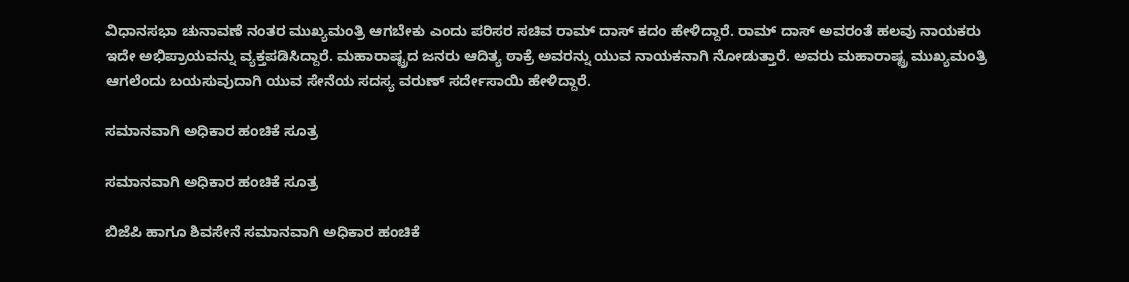ವಿಧಾನಸಭಾ ಚುನಾವಣೆ ನಂತರ ಮುಖ್ಯಮಂತ್ರಿ ಆಗಬೇಕು ಎಂದು ಪರಿಸರ ಸಚಿವ ರಾಮ್ ದಾಸ್ ಕದಂ ಹೇಳಿದ್ದಾರೆ. ರಾಮ್ ದಾಸ್ ಅವರಂತೆ ಹಲವು ನಾಯಕರು ಇದೇ ಅಭಿಪ್ರಾಯವನ್ನು ವ್ಯಕ್ತಪಡಿಸಿದ್ದಾರೆ. ಮಹಾರಾಷ್ಟ್ರದ ಜನರು ಆದಿತ್ಯ ಠಾಕ್ರೆ ಅವರನ್ನು ಯುವ ನಾಯಕನಾಗಿ ನೋಡುತ್ತಾರೆ. ಅವರು ಮಹಾರಾಷ್ಟ್ರ ಮುಖ್ಯಮಂತ್ರಿ ಆಗಲೆಂದು ಬಯಸುವುದಾಗಿ ಯುವ ಸೇನೆಯ ಸದಸ್ಯ ವರುಣ್ ಸರ್ದೇಸಾಯಿ ಹೇಳಿದ್ದಾರೆ.

ಸಮಾನವಾಗಿ ಅಧಿಕಾರ ಹಂಚಿಕೆ ಸೂತ್ರ

ಸಮಾನವಾಗಿ ಅಧಿಕಾರ ಹಂಚಿಕೆ ಸೂತ್ರ

ಬಿಜೆಪಿ ಹಾಗೂ ಶಿವಸೇನೆ ಸಮಾನವಾಗಿ ಅಧಿಕಾರ ಹಂಚಿಕೆ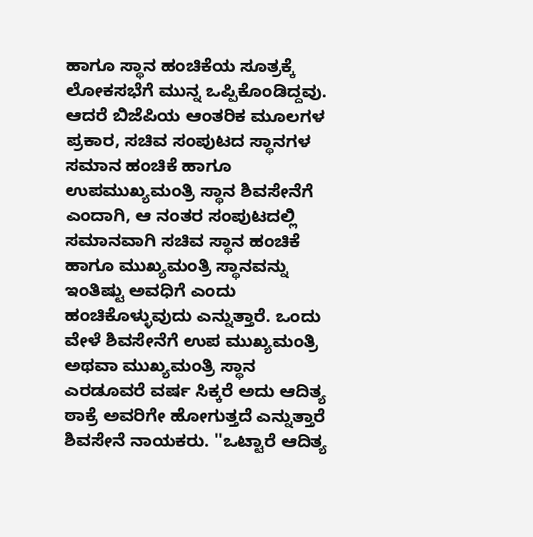ಹಾಗೂ ಸ್ಥಾನ ಹಂಚಿಕೆಯ ಸೂತ್ರಕ್ಕೆ ಲೋಕಸಭೆಗೆ ಮುನ್ನ ಒಪ್ಪಿಕೊಂಡಿದ್ದವು. ಆದರೆ ಬಿಜೆಪಿಯ ಆಂತರಿಕ ಮೂಲಗಳ ಪ್ರಕಾರ, ಸಚಿವ ಸಂಪುಟದ ಸ್ಥಾನಗಳ ಸಮಾನ ಹಂಚಿಕೆ ಹಾಗೂ ಉಪಮುಖ್ಯಮಂತ್ರಿ ಸ್ಥಾನ ಶಿವಸೇನೆಗೆ ಎಂದಾಗಿ, ಆ ನಂತರ ಸಂಪುಟದಲ್ಲಿ ಸಮಾನವಾಗಿ ಸಚಿವ ಸ್ಥಾನ ಹಂಚಿಕೆ ಹಾಗೂ ಮುಖ್ಯಮಂತ್ರಿ ಸ್ಥಾನವನ್ನು ಇಂತಿಷ್ಟು ಅವಧಿಗೆ ಎಂದು ಹಂಚಿಕೊಳ್ಳುವುದು ಎನ್ನುತ್ತಾರೆ. ಒಂದು ವೇಳೆ ಶಿವಸೇನೆಗೆ ಉಪ ಮುಖ್ಯಮಂತ್ರಿ ಅಥವಾ ಮುಖ್ಯಮಂತ್ರಿ ಸ್ಥಾನ ಎರಡೂವರೆ ವರ್ಷ ಸಿಕ್ಕರೆ ಅದು ಆದಿತ್ಯ ಠಾಕ್ರೆ ಅವರಿಗೇ ಹೋಗುತ್ತದೆ ಎನ್ನುತ್ತಾರೆ ಶಿವಸೇನೆ ನಾಯಕರು. ''ಒಟ್ಟಾರೆ ಆದಿತ್ಯ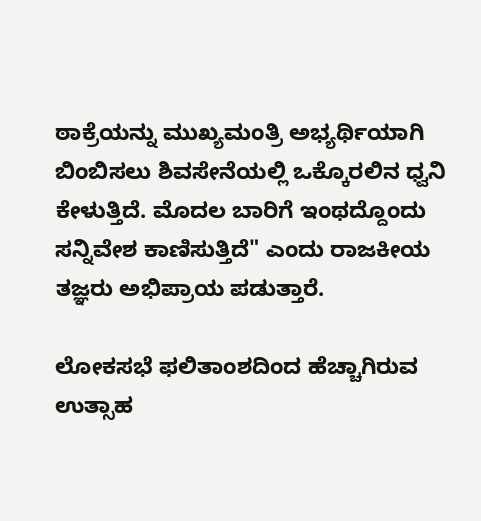ಠಾಕ್ರೆಯನ್ನು ಮುಖ್ಯಮಂತ್ರಿ ಅಭ್ಯರ್ಥಿಯಾಗಿ ಬಿಂಬಿಸಲು ಶಿವಸೇನೆಯಲ್ಲಿ ಒಕ್ಕೊರಲಿನ ಧ್ವನಿ ಕೇಳುತ್ತಿದೆ. ಮೊದಲ ಬಾರಿಗೆ ಇಂಥದ್ದೊಂದು ಸನ್ನಿವೇಶ ಕಾಣಿಸುತ್ತಿದೆ" ಎಂದು ರಾಜಕೀಯ ತಜ್ಞರು ಅಭಿಪ್ರಾಯ ಪಡುತ್ತಾರೆ.

ಲೋಕಸಭೆ ಫಲಿತಾಂಶದಿಂದ ಹೆಚ್ಚಾಗಿರುವ ಉತ್ಸಾಹ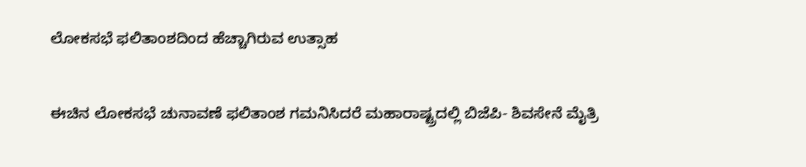ಲೋಕಸಭೆ ಫಲಿತಾಂಶದಿಂದ ಹೆಚ್ಚಾಗಿರುವ ಉತ್ಸಾಹ

ಈಚಿನ ಲೋಕಸಭೆ ಚುನಾವಣೆ ಫಲಿತಾಂಶ ಗಮನಿಸಿದರೆ ಮಹಾರಾಷ್ಟ್ರದಲ್ಲಿ ಬಿಜೆಪಿ- ಶಿವಸೇನೆ ಮೈತ್ರಿ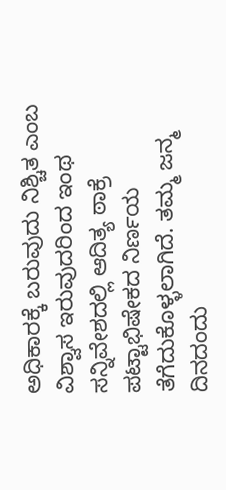ಅಧಿಕಾರಕ್ಕೆ ಬರುವುದು ನಿಶ್ಚಿತ ಎಂಬ ವಿಶ್ವಾಸ ಇರುವುದರಿಂದ ಇಂಥ ಸನ್ನಿವೇಶದಲ್ಲಿ ಆದಿತ್ಯ ಠಾಕ್ರೆ ಪಟ್ಟಾಭಿಷೇಕದ ನಿರ್ಣಯ ತೆಗೆದುಕೊಳ್ಳಲಾಗಿದೆ. ತಮ್ಮ ಜನ್ಮ ದಿನದಂದು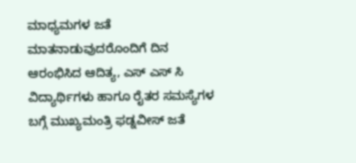ಮಾಧ್ಯಮಗಳ ಜತೆ ಮಾತನಾಡುವುದರೊಂದಿಗೆ ದಿನ ಆರಂಭಿಸಿದ ಆದಿತ್ಯ, ಎಸ್ ಎಸ್ ಸಿ ವಿದ್ಯಾರ್ಥಿಗಳು ಹಾಗೂ ರೈತರ ಸಮಸ್ಯೆಗಳ ಬಗ್ಗೆ ಮುಖ್ಯಮಂತ್ರಿ ಫಡ್ನವೀಸ್ ಜತೆ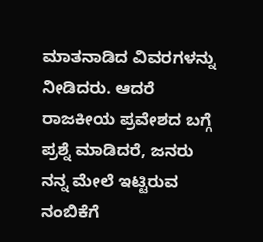ಮಾತನಾಡಿದ ವಿವರಗಳನ್ನು ನೀಡಿದರು. ಆದರೆ ರಾಜಕೀಯ ಪ್ರವೇಶದ ಬಗ್ಗೆ ಪ್ರಶ್ನೆ ಮಾಡಿದರೆ, ಜನರು ನನ್ನ ಮೇಲೆ ಇಟ್ಟಿರುವ ನಂಬಿಕೆಗೆ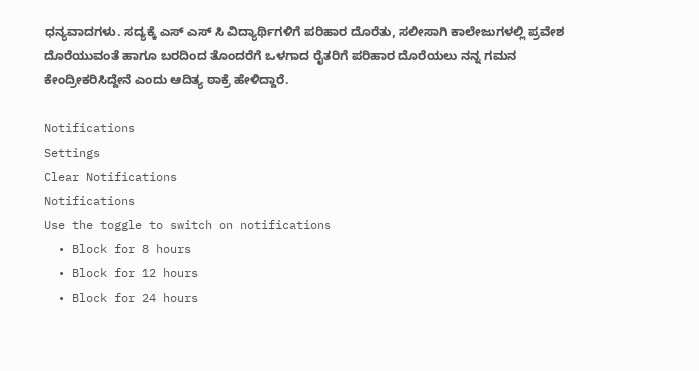ಧನ್ಯವಾದಗಳು. ಸದ್ಯಕ್ಕೆ ಎಸ್ ಎಸ್ ಸಿ ವಿದ್ಯಾರ್ಥಿಗಳಿಗೆ ಪರಿಹಾರ ದೊರೆತು, ಸಲೀಸಾಗಿ ಕಾಲೇಜುಗಳಲ್ಲಿ ಪ್ರವೇಶ ದೊರೆಯುವಂತೆ ಹಾಗೂ ಬರದಿಂದ ತೊಂದರೆಗೆ ಒಳಗಾದ ರೈತರಿಗೆ ಪರಿಹಾರ ದೊರೆಯಲು ನನ್ನ ಗಮನ ಕೇಂದ್ರೀಕರಿಸಿದ್ದೇನೆ ಎಂದು ಆದಿತ್ಯ ಠಾಕ್ರೆ ಹೇಳಿದ್ದಾರೆ.

Notifications
Settings
Clear Notifications
Notifications
Use the toggle to switch on notifications
  • Block for 8 hours
  • Block for 12 hours
  • Block for 24 hours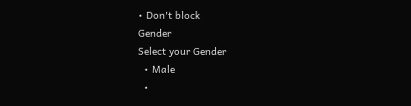• Don't block
Gender
Select your Gender
  • Male
  •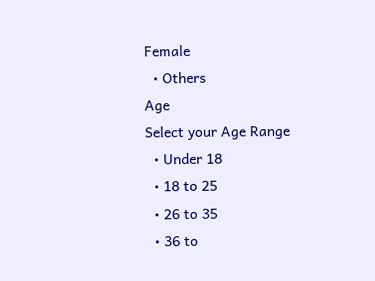Female
  • Others
Age
Select your Age Range
  • Under 18
  • 18 to 25
  • 26 to 35
  • 36 to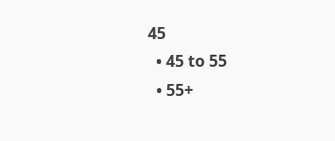45
  • 45 to 55
  • 55+